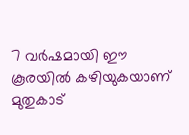7 വർഷമായി ഈ കൂരയിൽ കഴിയുകയാണ് മുതുകാട്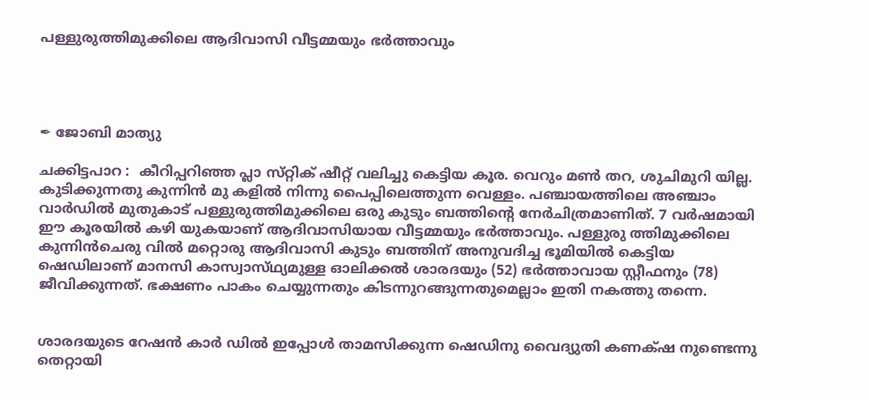പള്ളുരുത്തിമുക്കിലെ ആദിവാസി വീട്ടമ്മയും ഭർത്താവും




✒ ജോബി മാത്യു

ചക്കിട്ടപാറ :  കീറിപ്പറിഞ്ഞ പ്ലാ സ്‌റ്റിക് ഷീറ്റ് വലിച്ചു കെട്ടിയ കൂര. വെറും മൺ തറ, ശുചിമുറി യില്ല. കുടിക്കുന്നതു കുന്നിൻ മു കളിൽ നിന്നു പൈപ്പിലെത്തുന്ന വെള്ളം. പഞ്ചായത്തിലെ അഞ്ചാം വാർഡിൽ മുതുകാട് പള്ളുരുത്തിമുക്കിലെ ഒരു കുടും ബത്തിന്റെ നേർചിത്രമാണിത്. 7 വർഷമായി ഈ കൂരയിൽ കഴി യുകയാണ് ആദിവാസിയായ വീട്ടമ്മയും ഭർത്താവും. പള്ളുരു ത്തിമുക്കിലെ കുന്നിൻചെരു വിൽ മറ്റൊരു ആദിവാസി കുടും ബത്തിന് അനുവദിച്ച ഭൂമിയിൽ കെട്ടിയ ഷെഡിലാണ് മാനസി കാസ്വാസ്‌ഥ്യമുള്ള ഓലിക്കൽ ശാരദയും (52) ഭർത്താവായ സ്റ്റീഫനും (78) ജീവിക്കുന്നത്. ഭക്ഷണം പാകം ചെയ്യുന്നതും കിടന്നുറങ്ങുന്നതുമെല്ലാം ഇതി നകത്തു തന്നെ.


ശാരദയുടെ റേഷൻ കാർ ഡിൽ ഇപ്പോൾ താമസിക്കുന്ന ഷെഡിനു വൈദ്യുതി കണക്‌ഷ നുണ്ടെന്നു തെറ്റായി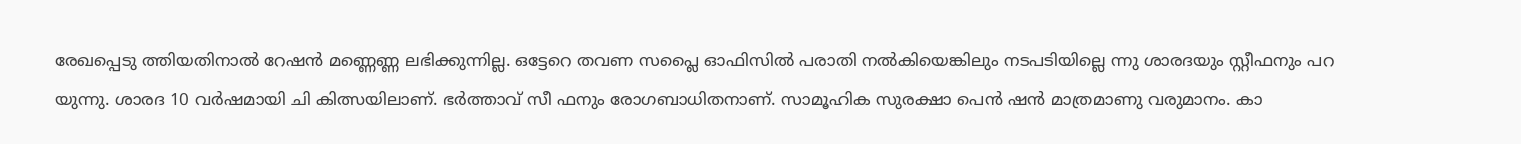രേഖപ്പെടു ത്തിയതിനാൽ റേഷൻ മണ്ണെണ്ണ ലഭിക്കുന്നില്ല. ഒട്ടേറെ തവണ സപ്ലൈ ഓഫിസിൽ പരാതി നൽകിയെങ്കിലും നടപടിയില്ലെ ന്നു ശാരദയും സ്റ്റീഫനും പറ യുന്നു. ശാരദ 10 വർഷമായി ചി കിത്സയിലാണ്. ഭർത്താവ് സ‌ീ ഫനും രോഗബാധിതനാണ്. സാമൂഹിക സുരക്ഷാ പെൻ ഷൻ മാത്രമാണു വരുമാനം. കാ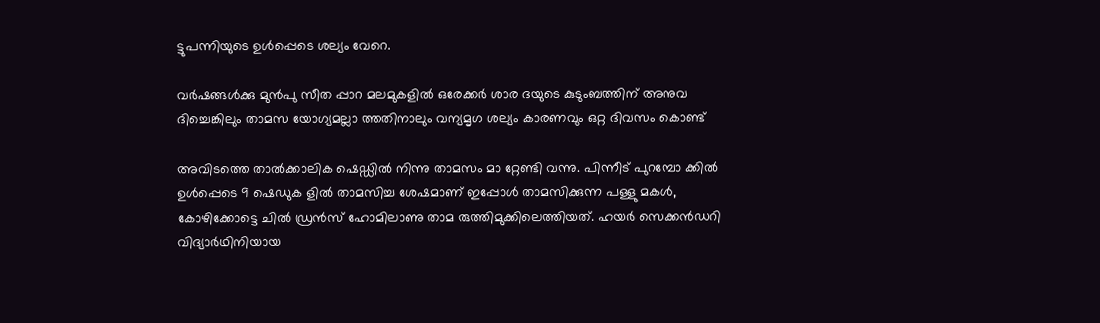ട്ടുപന്നിയുടെ ഉൾപ്പെടെ ശല്യം വേറെ.

വർഷങ്ങൾക്കു മുൻപു സീത പ്പാറ മലമുകളിൽ ഒരേക്കർ ശാര ദയുടെ കുടുംബത്തിന് അനുവ ദിച്ചെങ്കിലും താമസ യോഗ്യമല്ലാ ത്തതിനാലും വന്യമൃഗ ശല്യം കാരണവും ഒറ്റ ദിവസം കൊണ്ട്

അവിടത്തെ താൽക്കാലിക ഷെഡ്ഡിൽ നിന്നു താമസം മാ റ്റേണ്ടി വന്നു. പിന്നീട് പുറമ്പോ ക്കിൽ ഉൾപ്പെടെ 9 ഷെഡുക ളിൽ താമസിച്ച ശേഷമാണ് ഇപ്പോൾ താമസിക്കുന്ന പള്ളു മകൾ, കോഴിക്കോട്ടെ ചിൽ ഡ്രൻസ് ഹോമിലാണു താമ രുത്തിമുക്കിലെത്തിയത്. ഹയർ സെക്കൻഡറി വിദ്യാർഥിനിയായ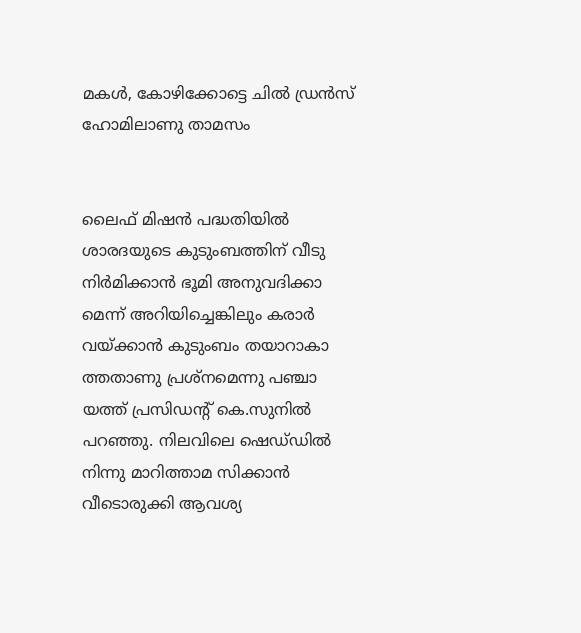മകൾ, കോഴിക്കോട്ടെ ചിൽ ഡ്രൻസ് ഹോമിലാണു താമസം


ലൈഫ് മിഷൻ പദ്ധതിയിൽ ശാരദയുടെ കുടുംബത്തിന് വീടു  നിർമിക്കാൻ ഭൂമി അനുവദിക്കാ മെന്ന് അറിയിച്ചെങ്കിലും കരാർ വയ്ക്കാൻ കുടുംബം തയാറാകാ ത്തതാണു പ്രശ്നമെന്നു പഞ്ചാ യത്ത് പ്രസിഡന്റ് കെ.സുനിൽ പറഞ്ഞു. നിലവിലെ ഷെഡ്‌ഡിൽ നിന്നു മാറിത്താമ സിക്കാൻ വീടൊരുക്കി ആവശ്യ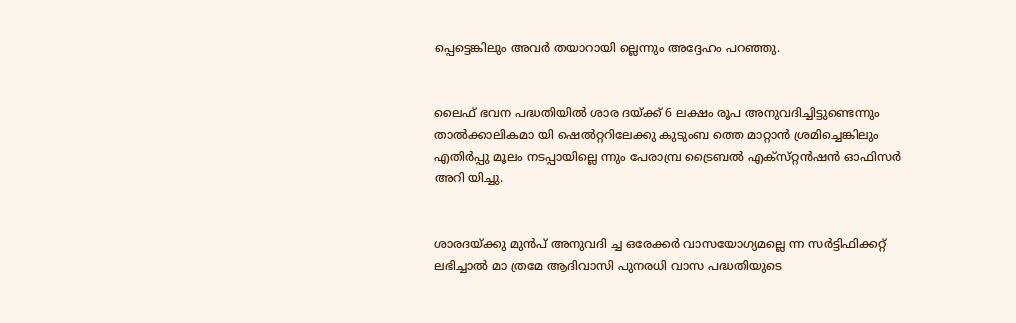പ്പെട്ടെങ്കിലും അവർ തയാറായി ല്ലെന്നും അദ്ദേഹം പറഞ്ഞു.


ലൈഫ് ഭവന പദ്ധതിയിൽ ശാര ദയ്ക്ക് 6 ലക്ഷം രൂപ അനുവദിച്ചിട്ടുണ്ടെന്നും താൽക്കാലികമാ യി ഷെൽറ്ററിലേക്കു കുടുംബ ത്തെ മാറ്റാൻ ശ്രമിച്ചെങ്കിലും എതിർപ്പു മൂലം നടപ്പായില്ലെ ന്നും പേരാമ്പ്ര ട്രൈബൽ എക്സ്‌റ്റൻഷൻ ഓഫിസർ അറി യിച്ചു.


ശാരദയ്ക്കു മുൻപ് അനുവദി ച്ച ഒരേക്കർ വാസയോഗ്യമല്ലെ ന്ന സർട്ടിഫിക്കറ്റ് ലഭിച്ചാൽ മാ ത്രമേ ആദിവാസി പുനരധി വാസ പദ്ധതിയുടെ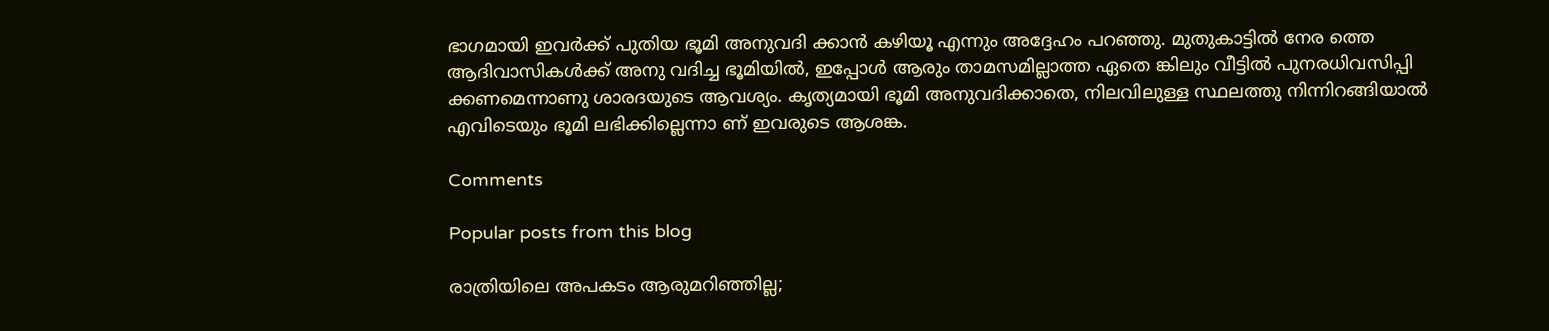ഭാഗമായി ഇവർക്ക് പുതിയ ഭൂമി അനുവദി ക്കാൻ കഴിയൂ എന്നും അദ്ദേഹം പറഞ്ഞു. മുതുകാട്ടിൽ നേര ത്തെ ആദിവാസികൾക്ക് അനു വദിച്ച ഭൂമിയിൽ, ഇപ്പോൾ ആരും താമസമില്ലാത്ത ഏതെ ങ്കിലും വീട്ടിൽ പുനരധിവസിപ്പി ക്കണമെന്നാണു ശാരദയുടെ ആവശ്യം. കൃത്യമായി ഭൂമി അനുവദിക്കാതെ, നിലവിലുള്ള സ്ഥലത്തു നിന്നിറങ്ങിയാൽ എവിടെയും ഭൂമി ലഭിക്കില്ലെന്നാ ണ് ഇവരുടെ ആശങ്ക.

Comments

Popular posts from this blog

രാത്രിയിലെ അപകടം ആരുമറിഞ്ഞില്ല;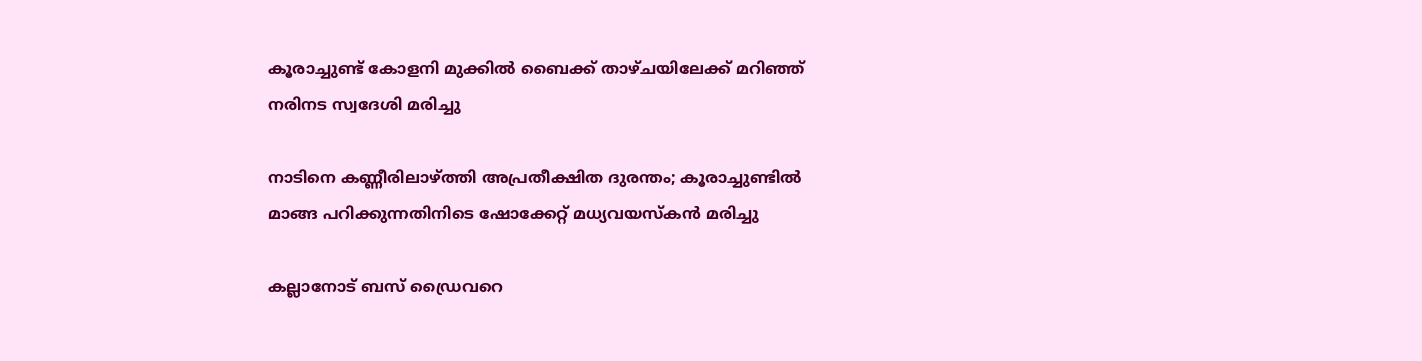കൂരാച്ചുണ്ട് കോളനി മുക്കിൽ ബൈക്ക് താഴ്ചയിലേക്ക് മറിഞ്ഞ് നരിനട സ്വദേശി മരിച്ചു

നാടിനെ കണ്ണീരിലാഴ്ത്തി അപ്രതീക്ഷിത ദുരന്തം; കൂരാച്ചുണ്ടിൽ മാങ്ങ പറിക്കുന്നതിനിടെ ഷോക്കേറ്റ് മധ്യവയസ്കൻ മരിച്ചു

കല്ലാനോട് ബസ് ഡ്രൈവറെ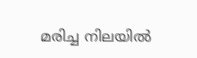മരിച്ച നിലയിൽ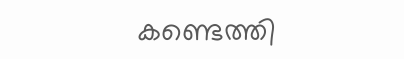കണ്ടെത്തി